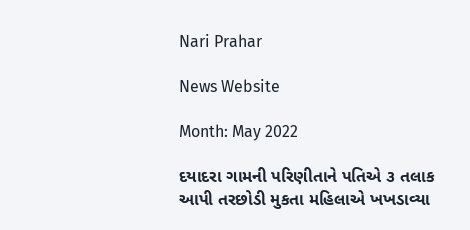Nari Prahar

News Website

Month: May 2022

દયાદરા ગામની પરિણીતાને પતિએ ૩ તલાક આપી તરછોડી મુકતા મહિલાએ ખખડાવ્યા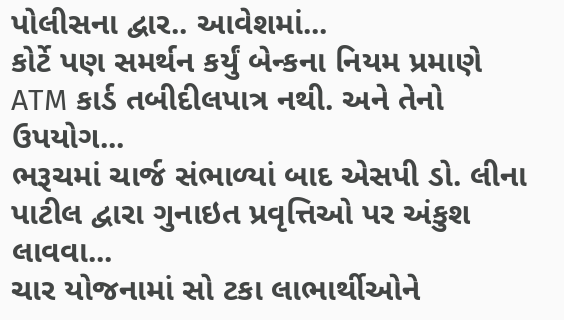પોલીસના દ્વાર.. આવેશમાં...
કોર્ટે પણ સમર્થન કર્યું બેન્કના નિયમ પ્રમાણે ATM કાર્ડ તબીદીલપાત્ર નથી. અને તેનો ઉપયોગ...
ભરૂચમાં ચાર્જ સંભાળ્યાં બાદ એસપી ડો. લીના પાટીલ દ્વારા ગુનાઇત પ્રવૃત્તિઓ પર અંકુશ લાવવા...
ચાર યોજનામાં સો ટકા લાભાર્થીઓને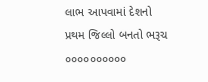લાભ આપવામાં દેશનો પ્રથમ જિલ્લો બનતો ભરૂચ ૦૦૦૦૦૦૦૦૦૦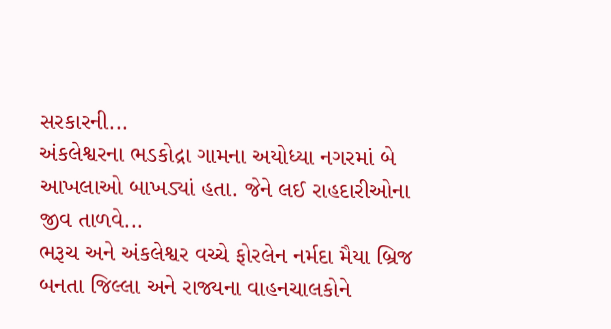સરકારની...
અંકલેશ્વરના ભડકોદ્રા ગામના અયોધ્યા નગરમાં બે આખલાઓ બાખડ્યાં હતા. જેને લઈ રાહદારીઓના જીવ તાળવે...
ભરૂચ અને અંકલેશ્વર વચ્ચે ફોરલેન નર્મદા મૈયા બ્રિજ બનતા જિલ્લા અને રાજ્યના વાહનચાલકોને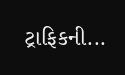ટ્રાફિકની...